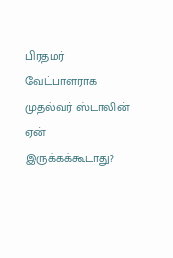பிரதமர் வேட்பாளராக முதல்வர் ஸ்டாலின் ஏன் இருக்கக்கூடாது?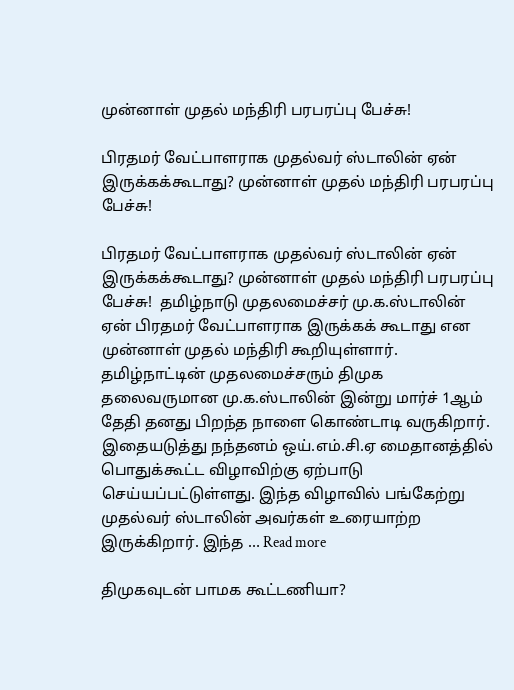முன்னாள் முதல் மந்திரி பரபரப்பு பேச்சு!

பிரதமர் வேட்பாளராக முதல்வர் ஸ்டாலின் ஏன் இருக்கக்கூடாது? முன்னாள் முதல் மந்திரி பரபரப்பு பேச்சு!

பிரதமர் வேட்பாளராக முதல்வர் ஸ்டாலின் ஏன் இருக்கக்கூடாது? முன்னாள் முதல் மந்திரி பரபரப்பு பேச்சு!  தமிழ்நாடு முதலமைச்சர் மு.க.ஸ்டாலின் ஏன் பிரதமர் வேட்பாளராக இருக்கக் கூடாது என முன்னாள் முதல் மந்திரி கூறியுள்ளார். தமிழ்நாட்டின் முதலமைச்சரும் திமுக தலைவருமான மு.க.ஸ்டாலின் இன்று மார்ச் 1ஆம் தேதி தனது பிறந்த நாளை கொண்டாடி வருகிறார். இதையடுத்து நந்தனம் ஒய்.எம்.சி.ஏ மைதானத்தில் பொதுக்கூட்ட விழாவிற்கு ஏற்பாடு செய்யப்பட்டுள்ளது. இந்த விழாவில் பங்கேற்று முதல்வர் ஸ்டாலின் அவர்கள் உரையாற்ற இருக்கிறார். இந்த … Read more

திமுகவுடன் பாமக கூட்டணியா?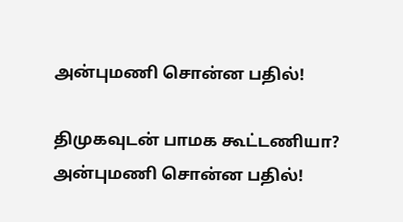அன்புமணி சொன்ன பதில்!

திமுகவுடன் பாமக கூட்டணியா? அன்புமணி சொன்ன பதில்!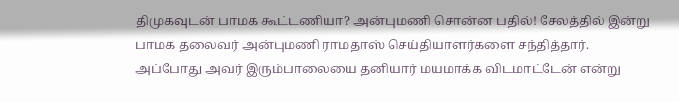திமுகவுடன் பாமக கூட்டணியா? அன்புமணி சொன்ன பதில்! சேலத்தில் இன்று பாமக தலைவர் அன்புமணி ராமதாஸ் செய்தியாளர்களை சந்தித்தார். அப்போது அவர் இரும்பாலையை தனியார் மயமாக்க விடமாட்டேன் என்று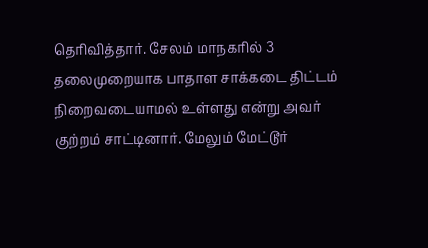தெரிவித்தார். சேலம் மாநகரில் 3 தலைமுறையாக பாதாள சாக்கடை திட்டம் நிறைவடையாமல் உள்ளது என்று அவர் குற்றம் சாட்டினார். மேலும் மேட்டூர்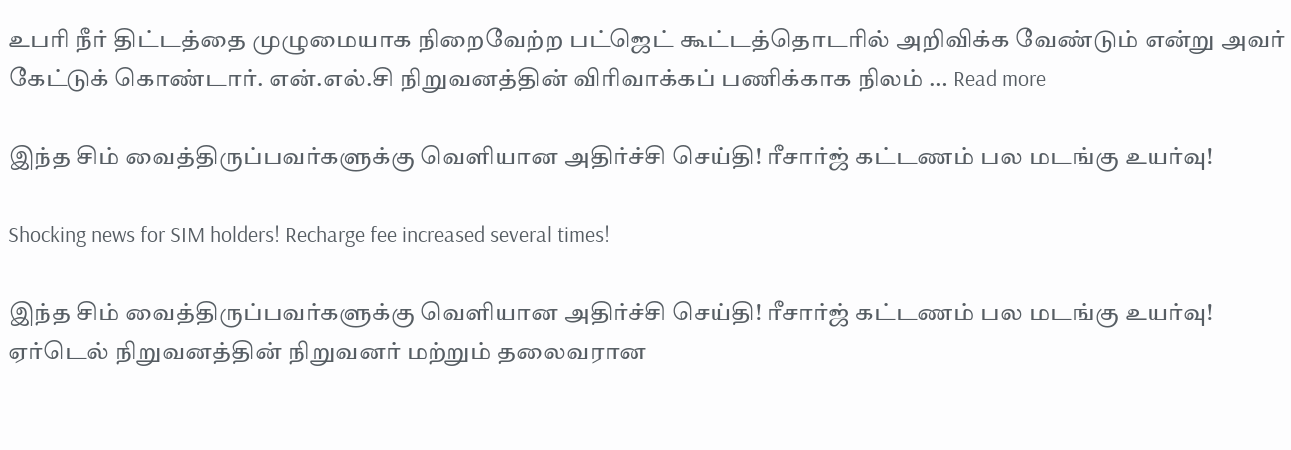உபரி நீர் திட்டத்தை முழுமையாக நிறைவேற்ற பட்ஜெட் கூட்டத்தொடரில் அறிவிக்க வேண்டும் என்று அவர் கேட்டுக் கொண்டார். என்.எல்.சி நிறுவனத்தின் விரிவாக்கப் பணிக்காக நிலம் … Read more

இந்த சிம் வைத்திருப்பவர்களுக்கு வெளியான அதிர்ச்சி செய்தி! ரீசார்ஜ் கட்டணம் பல மடங்கு உயர்வு!

Shocking news for SIM holders! Recharge fee increased several times!

இந்த சிம் வைத்திருப்பவர்களுக்கு வெளியான அதிர்ச்சி செய்தி! ரீசார்ஜ் கட்டணம் பல மடங்கு உயர்வு! ஏர்டெல் நிறுவனத்தின் நிறுவனர் மற்றும் தலைவரான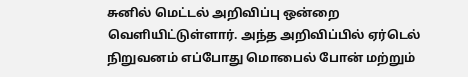சுனில் மெட்டல் அறிவிப்பு ஒன்றை வெளியிட்டுள்ளார். அந்த அறிவிப்பில் ஏர்டெல் நிறுவனம் எப்போது மொபைல் போன் மற்றும்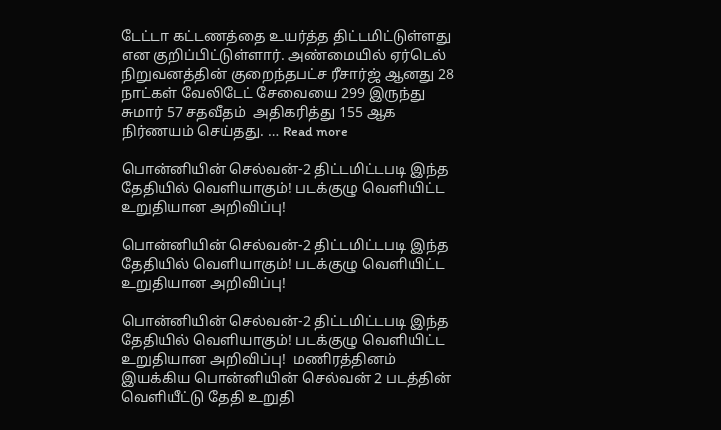டேட்டா கட்டணத்தை உயர்த்த திட்டமிட்டுள்ளது என குறிப்பிட்டுள்ளார். அண்மையில் ஏர்டெல் நிறுவனத்தின் குறைந்தபட்ச ரீசார்ஜ் ஆனது 28 நாட்கள் வேலிடேட் சேவையை 299 இருந்து சுமார் 57 சதவீதம்  அதிகரித்து 155 ஆக நிர்ணயம் செய்தது. … Read more

பொன்னியின் செல்வன்-2 திட்டமிட்டபடி இந்த தேதியில் வெளியாகும்! படக்குழு வெளியிட்ட உறுதியான அறிவிப்பு!

பொன்னியின் செல்வன்-2 திட்டமிட்டபடி இந்த தேதியில் வெளியாகும்! படக்குழு வெளியிட்ட உறுதியான அறிவிப்பு!

பொன்னியின் செல்வன்-2 திட்டமிட்டபடி இந்த தேதியில் வெளியாகும்! படக்குழு வெளியிட்ட உறுதியான அறிவிப்பு!  மணிரத்தினம் இயக்கிய பொன்னியின் செல்வன் 2 படத்தின் வெளியீட்டு தேதி உறுதி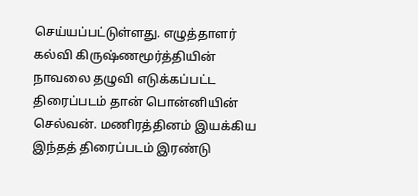செய்யப்பட்டுள்ளது. எழுத்தாளர் கல்வி கிருஷ்ணமூர்த்தியின் நாவலை தழுவி எடுக்கப்பட்ட திரைப்படம் தான் பொன்னியின் செல்வன். மணிரத்தினம் இயக்கிய இந்தத் திரைப்படம் இரண்டு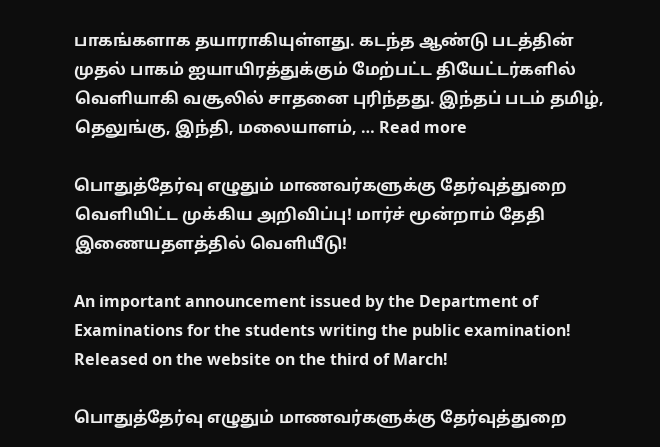பாகங்களாக தயாராகியுள்ளது. கடந்த ஆண்டு படத்தின் முதல் பாகம் ஐயாயிரத்துக்கும் மேற்பட்ட தியேட்டர்களில் வெளியாகி வசூலில் சாதனை புரிந்தது. இந்தப் படம் தமிழ், தெலுங்கு, இந்தி, மலையாளம், … Read more

பொதுத்தேர்வு எழுதும் மாணவர்களுக்கு தேர்வுத்துறை வெளியிட்ட முக்கிய அறிவிப்பு! மார்ச் மூன்றாம் தேதி இணையதளத்தில் வெளியீடு!

An important announcement issued by the Department of Examinations for the students writing the public examination! Released on the website on the third of March!

பொதுத்தேர்வு எழுதும் மாணவர்களுக்கு தேர்வுத்துறை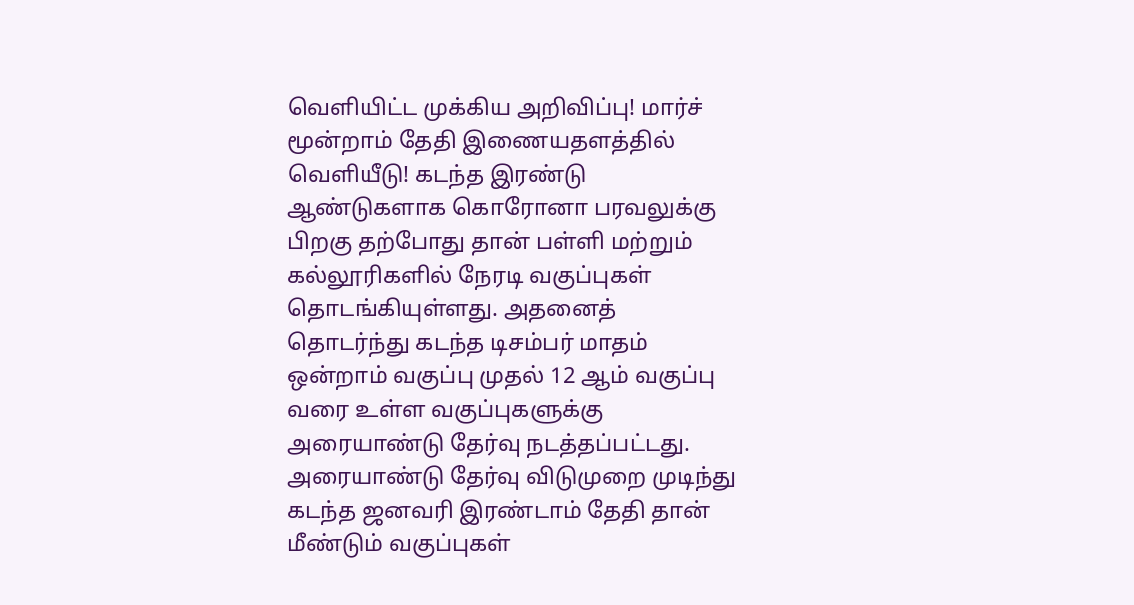வெளியிட்ட முக்கிய அறிவிப்பு! மார்ச் மூன்றாம் தேதி இணையதளத்தில் வெளியீடு! கடந்த இரண்டு ஆண்டுகளாக கொரோனா பரவலுக்கு பிறகு தற்போது தான் பள்ளி மற்றும் கல்லூரிகளில் நேரடி வகுப்புகள் தொடங்கியுள்ளது. அதனைத் தொடர்ந்து கடந்த டிசம்பர் மாதம் ஒன்றாம் வகுப்பு முதல் 12 ஆம் வகுப்பு வரை உள்ள வகுப்புகளுக்கு அரையாண்டு தேர்வு நடத்தப்பட்டது. அரையாண்டு தேர்வு விடுமுறை முடிந்து கடந்த ஜனவரி இரண்டாம் தேதி தான் மீண்டும் வகுப்புகள்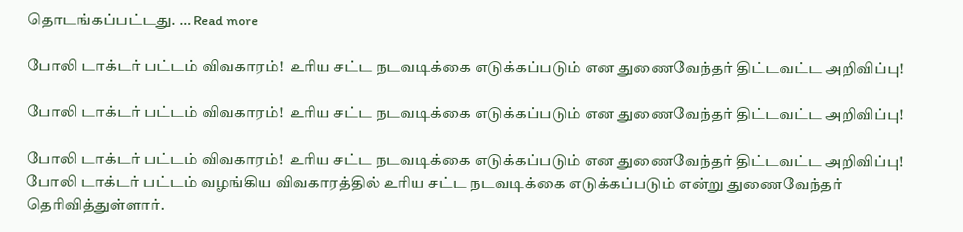தொடங்கப்பட்டது. … Read more

போலி டாக்டர் பட்டம் விவகாரம்!  உரிய சட்ட நடவடிக்கை எடுக்கப்படும் என துணைவேந்தர் திட்டவட்ட அறிவிப்பு!

போலி டாக்டர் பட்டம் விவகாரம்!  உரிய சட்ட நடவடிக்கை எடுக்கப்படும் என துணைவேந்தர் திட்டவட்ட அறிவிப்பு!

போலி டாக்டர் பட்டம் விவகாரம்!  உரிய சட்ட நடவடிக்கை எடுக்கப்படும் என துணைவேந்தர் திட்டவட்ட அறிவிப்பு!  போலி டாக்டர் பட்டம் வழங்கிய விவகாரத்தில் உரிய சட்ட நடவடிக்கை எடுக்கப்படும் என்று துணைவேந்தர் தெரிவித்துள்ளார்.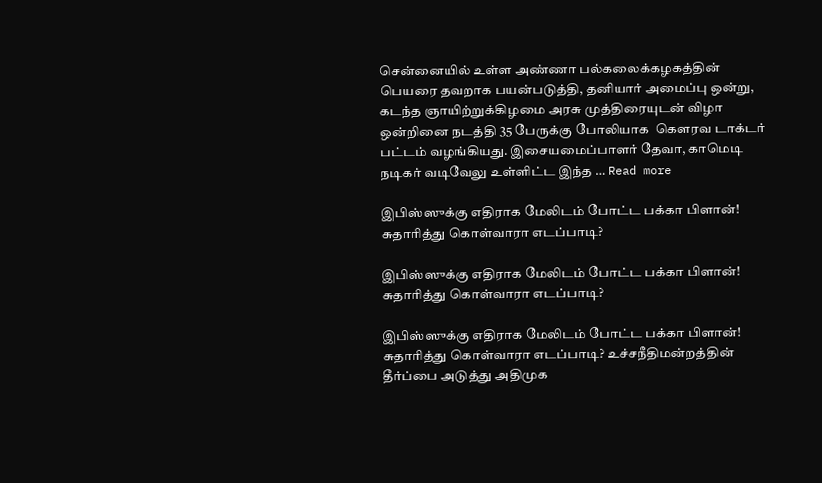சென்னையில் உள்ள அண்ணா பல்கலைக்கழகத்தின் பெயரை தவறாக பயன்படுத்தி, தனியார் அமைப்பு ஒன்று, கடந்த ஞாயிற்றுக்கிழமை அரசு முத்திரையுடன் விழா ஒன்றினை நடத்தி 35 பேருக்கு போலியாக  கௌரவ டாக்டர் பட்டம் வழங்கியது. இசையமைப்பாளர் தேவா, காமெடி நடிகர் வடிவேலு உள்ளிட்ட இந்த … Read more

இபிஸ்ஸுக்கு எதிராக மேலிடம் போட்ட பக்கா பிளான்! சுதாரித்து கொள்வாரா எடப்பாடி?

இபிஸ்ஸுக்கு எதிராக மேலிடம் போட்ட பக்கா பிளான்! சுதாரித்து கொள்வாரா எடப்பாடி?

இபிஸ்ஸுக்கு எதிராக மேலிடம் போட்ட பக்கா பிளான்! சுதாரித்து கொள்வாரா எடப்பாடி? உச்சநீதிமன்றத்தின் தீர்ப்பை அடுத்து அதிமுக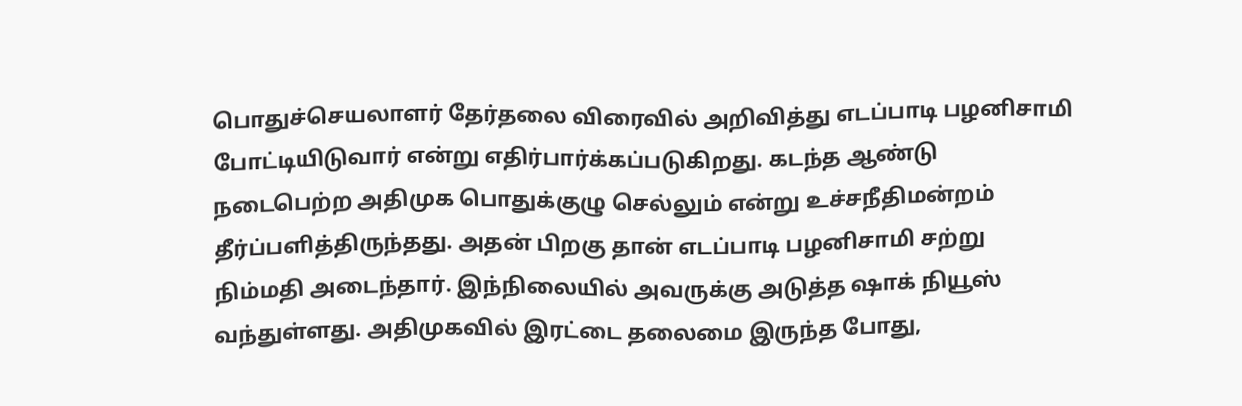பொதுச்செயலாளர் தேர்தலை விரைவில் அறிவித்து எடப்பாடி பழனிசாமி போட்டியிடுவார் என்று எதிர்பார்க்கப்படுகிறது. கடந்த ஆண்டு நடைபெற்ற அதிமுக பொதுக்குழு செல்லும் என்று உச்சநீதிமன்றம் தீர்ப்பளித்திருந்தது. அதன் பிறகு தான் எடப்பாடி பழனிசாமி சற்று நிம்மதி அடைந்தார். இந்நிலையில் அவருக்கு அடுத்த ஷாக் நியூஸ் வந்துள்ளது. அதிமுகவில் இரட்டை தலைமை இருந்த போது,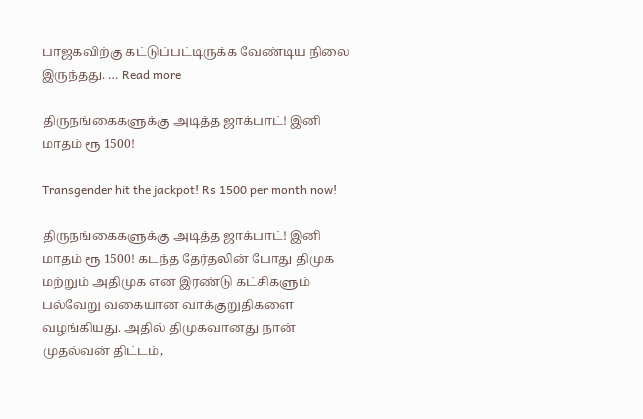பாஜகவிற்கு கட்டுப்பட்டிருக்க வேண்டிய நிலை இருந்தது. … Read more

திருநங்கைகளுக்கு அடித்த ஜாக்பாட்! இனி மாதம் ரூ 1500!

Transgender hit the jackpot! Rs 1500 per month now!

திருநங்கைகளுக்கு அடித்த ஜாக்பாட்! இனி மாதம் ரூ 1500! கடந்த தேர்தலின் போது திமுக மற்றும் அதிமுக என இரண்டு கட்சிகளும் பல்வேறு வகையான வாக்குறுதிகளை வழங்கியது. அதில் திமுகவானது நான் முதல்வன் திட்டம்,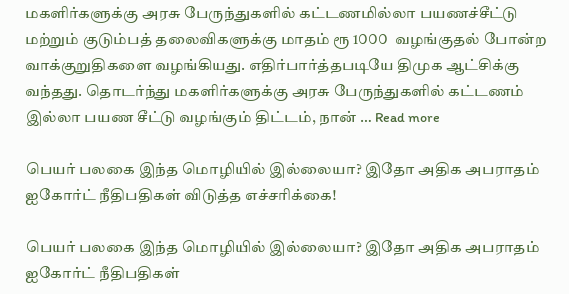மகளிர்களுக்கு அரசு பேருந்துகளில் கட்டணமில்லா பயணச்சீட்டு மற்றும் குடும்பத் தலைவிகளுக்கு மாதம் ரூ 1௦௦௦  வழங்குதல் போன்ற வாக்குறுதிகளை வழங்கியது. எதிர்பார்த்தபடியே திமுக ஆட்சிக்கு வந்தது. தொடர்ந்து மகளிர்களுக்கு அரசு பேருந்துகளில் கட்டணம் இல்லா பயண சீட்டு வழங்கும் திட்டம், நான் … Read more

பெயர் பலகை இந்த மொழியில் இல்லையா? இதோ அதிக அபராதம் ஐகோர்ட் நீதிபதிகள் விடுத்த எச்சரிக்கை!

பெயர் பலகை இந்த மொழியில் இல்லையா? இதோ அதிக அபராதம் ஐகோர்ட் நீதிபதிகள்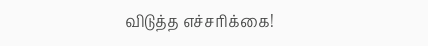விடுத்த எச்சரிக்கை!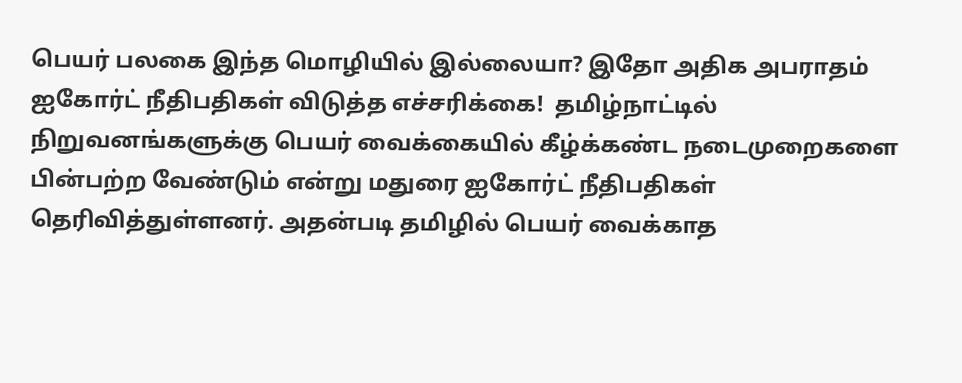பெயர் பலகை இந்த மொழியில் இல்லையா? இதோ அதிக அபராதம் ஐகோர்ட் நீதிபதிகள் விடுத்த எச்சரிக்கை!  தமிழ்நாட்டில் நிறுவனங்களுக்கு பெயர் வைக்கையில் கீழ்க்கண்ட நடைமுறைகளை பின்பற்ற வேண்டும் என்று மதுரை ஐகோர்ட் நீதிபதிகள் தெரிவித்துள்ளனர். அதன்படி தமிழில் பெயர் வைக்காத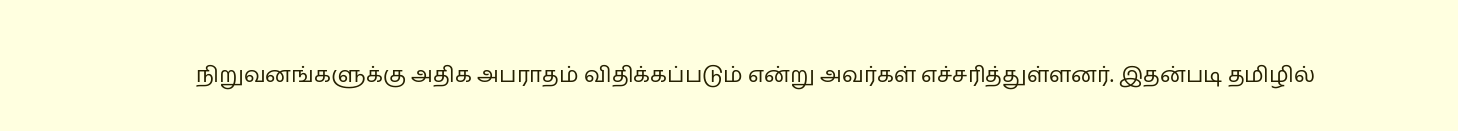நிறுவனங்களுக்கு அதிக அபராதம் விதிக்கப்படும் என்று அவர்கள் எச்சரித்துள்ளனர். இதன்படி தமிழில்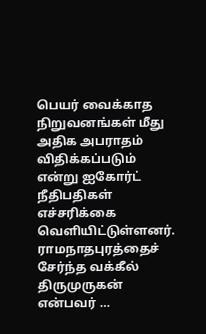பெயர் வைக்காத நிறுவனங்கள் மீது அதிக அபராதம் விதிக்கப்படும் என்று ஐகோர்ட் நீதிபதிகள் எச்சரிக்கை வெளியிட்டுள்ளனர். ராமநாதபுரத்தைச் சேர்ந்த வக்கீல் திருமுருகன் என்பவர் …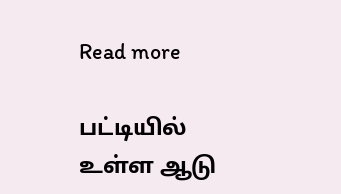Read more

பட்டியில் உள்ள ஆடு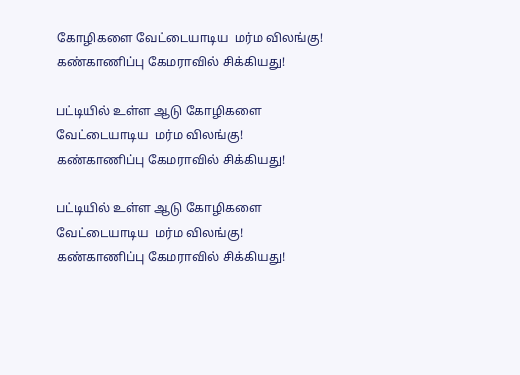கோழிகளை வேட்டையாடிய  மர்ம விலங்கு! கண்காணிப்பு கேமராவில் சிக்கியது!

பட்டியில் உள்ள ஆடு கோழிகளை வேட்டையாடிய  மர்ம விலங்கு! கண்காணிப்பு கேமராவில் சிக்கியது!

பட்டியில் உள்ள ஆடு கோழிகளை வேட்டையாடிய  மர்ம விலங்கு! கண்காணிப்பு கேமராவில் சிக்கியது!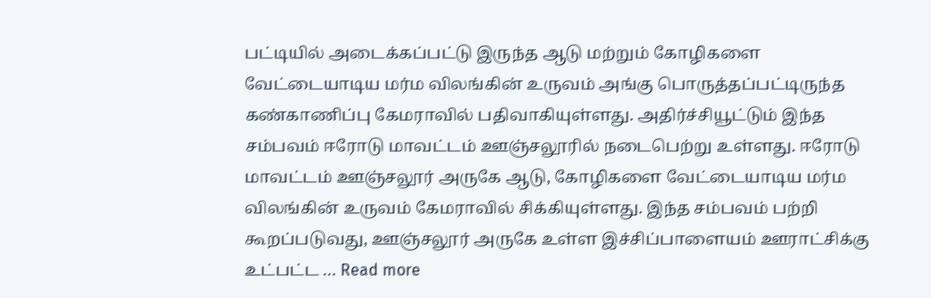பட்டியில் அடைக்கப்பட்டு இருந்த ஆடு மற்றும் கோழிகளை வேட்டையாடிய மர்ம விலங்கின் உருவம் அங்கு பொருத்தப்பட்டிருந்த கண்காணிப்பு கேமராவில் பதிவாகியுள்ளது. அதிர்ச்சியூட்டும் இந்த சம்பவம் ஈரோடு மாவட்டம் ஊஞ்சலூரில் நடைபெற்று உள்ளது. ஈரோடு மாவட்டம் ஊஞ்சலூர் அருகே ஆடு, கோழிகளை வேட்டையாடிய மர்ம விலங்கின் உருவம் கேமராவில் சிக்கியுள்ளது. இந்த சம்பவம் பற்றி கூறப்படுவது, ஊஞ்சலூர் அருகே உள்ள இச்சிப்பாளையம் ஊராட்சிக்கு உட்பட்ட … Read more